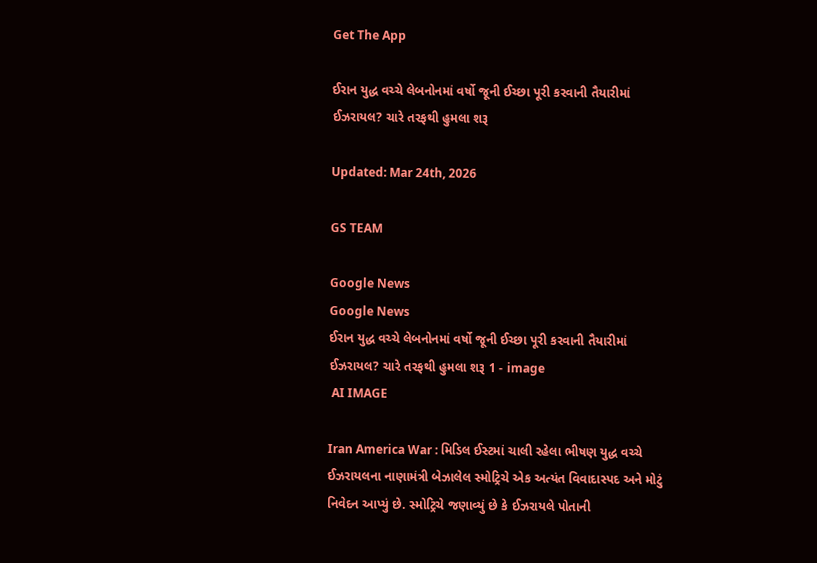Get The App

ઈરાન યુદ્ધ વચ્ચે લેબનોનમાં વર્ષો જૂની ઈચ્છા પૂરી કરવાની તૈયારીમાં ઈઝરાયલ? ચારે તરફથી હુમલા શરૂ

Updated: Mar 24th, 2026

GS TEAM

Google News
Google News
ઈરાન યુદ્ધ વચ્ચે લેબનોનમાં વર્ષો જૂની ઈચ્છા પૂરી કરવાની તૈયારીમાં ઈઝરાયલ? ચારે તરફથી હુમલા શરૂ 1 - image
 AI IMAGE

Iran America War : મિડિલ ઈસ્ટમાં ચાલી રહેલા ભીષણ યુદ્ધ વચ્ચે ઈઝરાયલના નાણામંત્રી બેઝાલેલ સ્મોટ્રિચે એક અત્યંત વિવાદાસ્પદ અને મોટું નિવેદન આપ્યું છે. સ્મોટ્રિચે જણાવ્યું છે કે ઈઝરાયલે પોતાની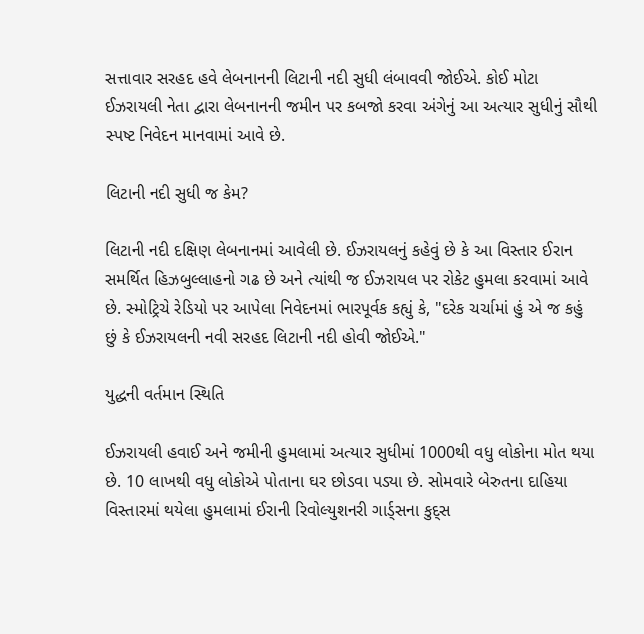સત્તાવાર સરહદ હવે લેબનાનની લિટાની નદી સુધી લંબાવવી જોઈએ. કોઈ મોટા ઈઝરાયલી નેતા દ્વારા લેબનાનની જમીન પર કબજો કરવા અંગેનું આ અત્યાર સુધીનું સૌથી સ્પષ્ટ નિવેદન માનવામાં આવે છે.

લિટાની નદી સુધી જ કેમ?

લિટાની નદી દક્ષિણ લેબનાનમાં આવેલી છે. ઈઝરાયલનું કહેવું છે કે આ વિસ્તાર ઈરાન સમર્થિત હિઝબુલ્લાહનો ગઢ છે અને ત્યાંથી જ ઈઝરાયલ પર રોકેટ હુમલા કરવામાં આવે છે. સ્મોટ્રિચે રેડિયો પર આપેલા નિવેદનમાં ભારપૂર્વક કહ્યું કે, "દરેક ચર્ચામાં હું એ જ કહું છું કે ઈઝરાયલની નવી સરહદ લિટાની નદી હોવી જોઈએ."

યુદ્ધની વર્તમાન સ્થિતિ

ઈઝરાયલી હવાઈ અને જમીની હુમલામાં અત્યાર સુધીમાં 1000થી વધુ લોકોના મોત થયા છે. 10 લાખથી વધુ લોકોએ પોતાના ઘર છોડવા પડ્યા છે. સોમવારે બેરુતના દાહિયા વિસ્તારમાં થયેલા હુમલામાં ઈરાની રિવોલ્યુશનરી ગાર્ડ્સના કુદ્સ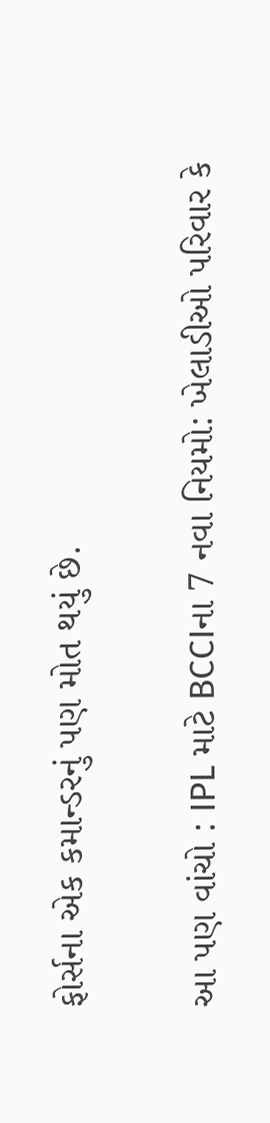ફોર્સના એક કમાન્ડરનું પણ મોત થયું છે.

આ પણ વાંચો : IPL માટે BCCIના 7 નવા નિયમો: ખેલાડીઓ પરિવાર કે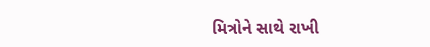મિત્રોને સાથે રાખી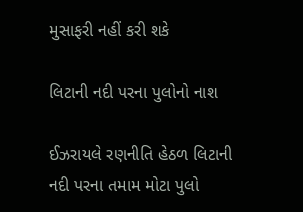મુસાફરી નહીં કરી શકે

લિટાની નદી પરના પુલોનો નાશ

ઈઝરાયલે રણનીતિ હેઠળ લિટાની નદી પરના તમામ મોટા પુલો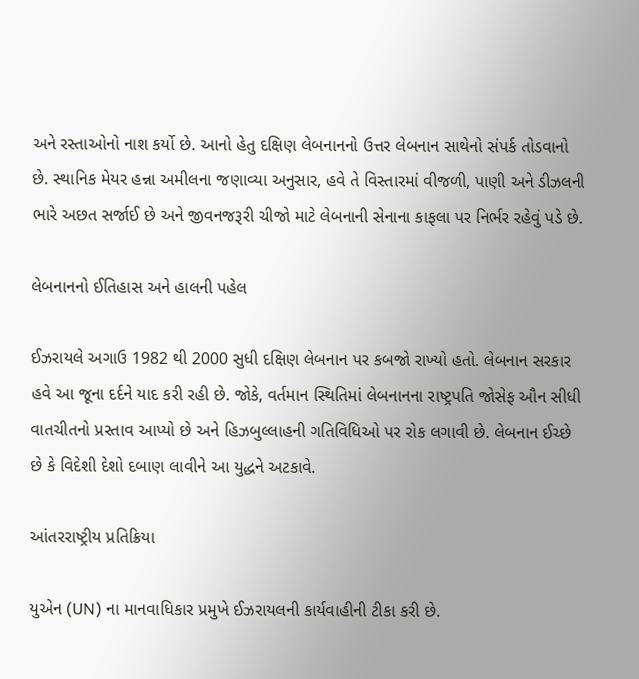અને રસ્તાઓનો નાશ કર્યો છે. આનો હેતુ દક્ષિણ લેબનાનનો ઉત્તર લેબનાન સાથેનો સંપર્ક તોડવાનો છે. સ્થાનિક મેયર હન્ના અમીલના જણાવ્યા અનુસાર, હવે તે વિસ્તારમાં વીજળી, પાણી અને ડીઝલની ભારે અછત સર્જાઈ છે અને જીવનજરૂરી ચીજો માટે લેબનાની સેનાના કાફલા પર નિર્ભર રહેવું પડે છે.

લેબનાનનો ઈતિહાસ અને હાલની પહેલ

ઈઝરાયલે અગાઉ 1982 થી 2000 સુધી દક્ષિણ લેબનાન પર કબજો રાખ્યો હતો. લેબનાન સરકાર હવે આ જૂના દર્દને યાદ કરી રહી છે. જોકે, વર્તમાન સ્થિતિમાં લેબનાનના રાષ્ટ્રપતિ જોસેફ ઔન સીધી વાતચીતનો પ્રસ્તાવ આપ્યો છે અને હિઝબુલ્લાહની ગતિવિધિઓ પર રોક લગાવી છે. લેબનાન ઈચ્છે છે કે વિદેશી દેશો દબાણ લાવીને આ યુદ્ધને અટકાવે.

આંતરરાષ્ટ્રીય પ્રતિક્રિયા

યુએન (UN) ના માનવાધિકાર પ્રમુખે ઈઝરાયલની કાર્યવાહીની ટીકા કરી છે.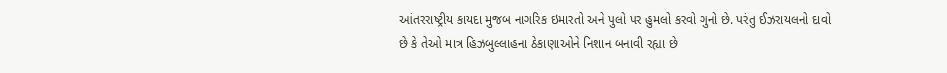આંતરરાષ્ટ્રીય કાયદા મુજબ નાગરિક ઇમારતો અને પુલો પર હુમલો કરવો ગુનો છે. પરંતુ ઈઝરાયલનો દાવો છે કે તેઓ માત્ર હિઝબુલ્લાહના ઠેકાણાઓને નિશાન બનાવી રહ્યા છે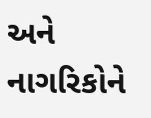અને નાગરિકોને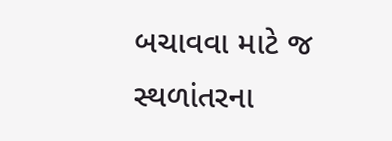બચાવવા માટે જ સ્થળાંતરના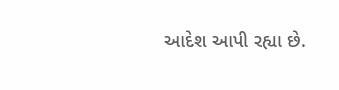આદેશ આપી રહ્યા છે.